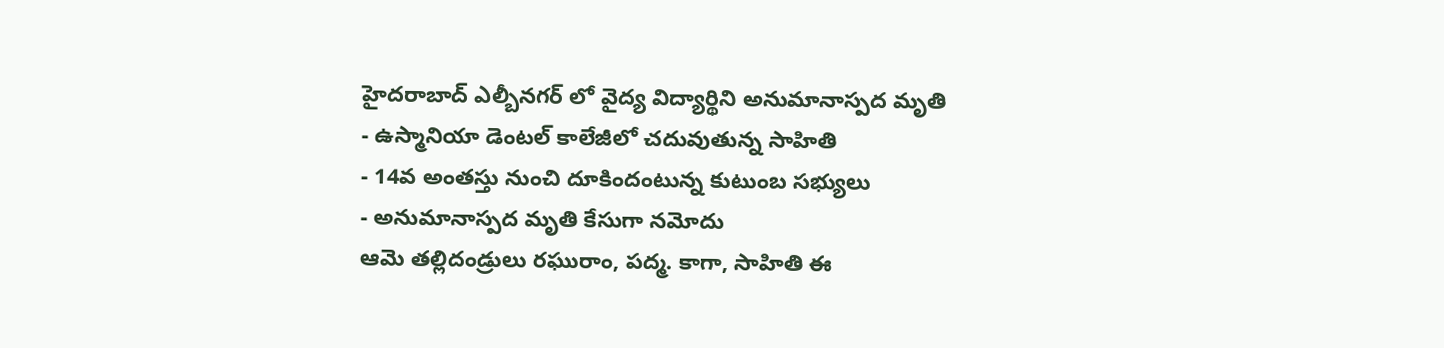హైదరాబాద్ ఎల్బీనగర్ లో వైద్య విద్యార్థిని అనుమానాస్పద మృతి
- ఉస్మానియా డెంటల్ కాలేజీలో చదువుతున్న సాహితి
- 14వ అంతస్తు నుంచి దూకిందంటున్న కుటుంబ సభ్యులు
- అనుమానాస్పద మృతి కేసుగా నమోదు
ఆమె తల్లిదండ్రులు రఘురాం, పద్మ. కాగా, సాహితి ఈ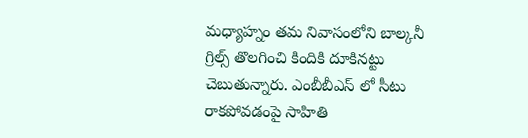మధ్యాహ్నం తమ నివాసంలోని బాల్కనీ గ్రిల్స్ తొలగించి కిందికి దూకినట్టు చెబుతున్నారు. ఎంబీబీఎస్ లో సీటు రాకపోవడంపై సాహితి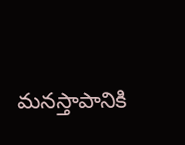మనస్తాపానికి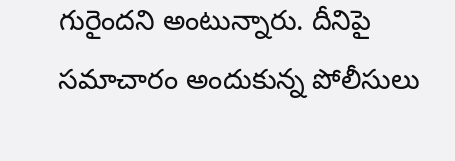గురైందని అంటున్నారు. దీనిపై సమాచారం అందుకున్న పోలీసులు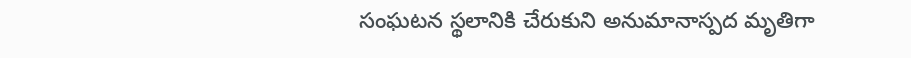సంఘటన స్థలానికి చేరుకుని అనుమానాస్పద మృతిగా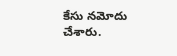కేసు నమోదు చేశారు.